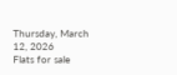Thursday, March 12, 2026
Flats for sale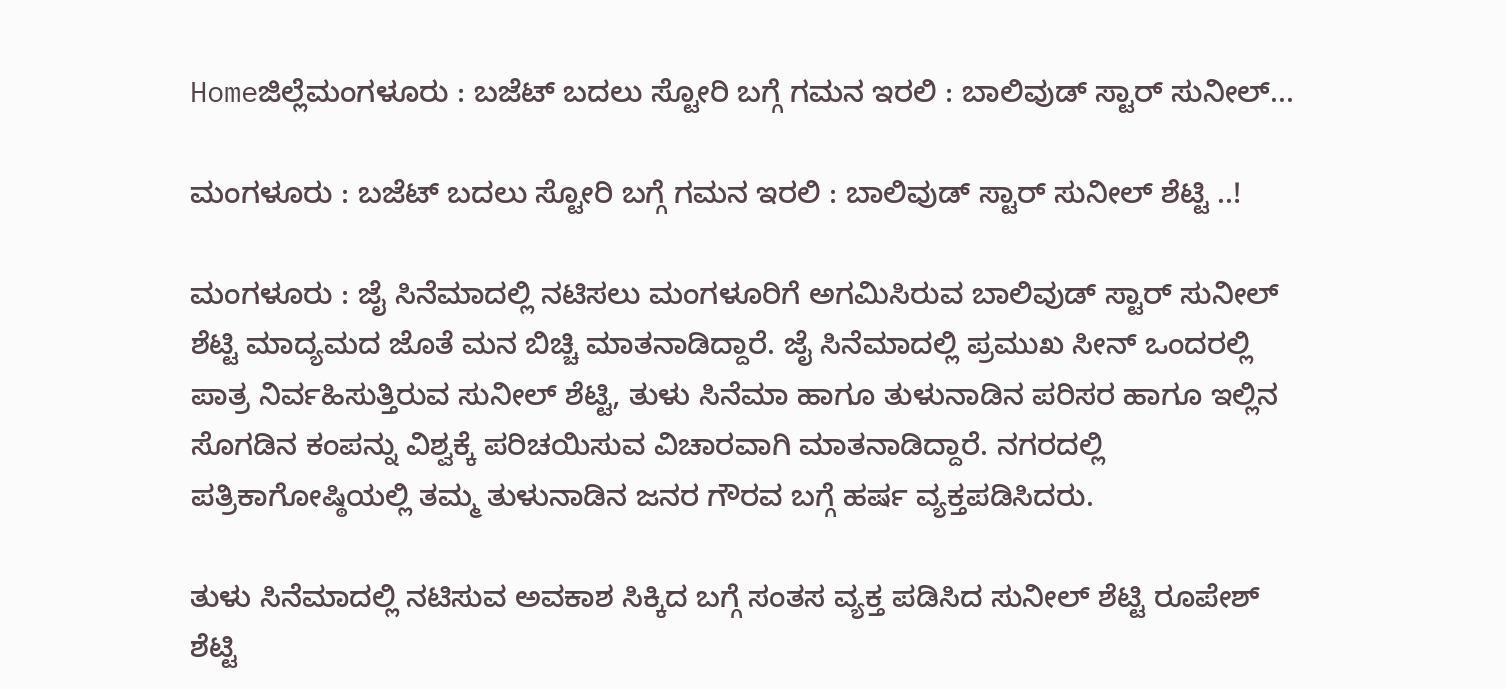Homeಜಿಲ್ಲೆಮಂಗಳೂರು : ಬಜೆಟ್ ಬದಲು ಸ್ಟೋರಿ ಬಗ್ಗೆ ಗಮನ ಇರಲಿ : ಬಾಲಿವುಡ್ ಸ್ಟಾರ್ ಸುನೀಲ್...

ಮಂಗಳೂರು : ಬಜೆಟ್ ಬದಲು ಸ್ಟೋರಿ ಬಗ್ಗೆ ಗಮನ ಇರಲಿ : ಬಾಲಿವುಡ್ ಸ್ಟಾರ್ ಸುನೀಲ್ ಶೆಟ್ಟಿ ..!

ಮಂಗಳೂರು : ಜೈ ಸಿನೆಮಾದಲ್ಲಿ ನಟಿಸಲು ಮಂಗಳೂರಿಗೆ ಅಗಮಿಸಿರುವ ಬಾಲಿವುಡ್ ಸ್ಟಾರ್ ಸುನೀಲ್ ಶೆಟ್ಟಿ ಮಾದ್ಯಮದ ಜೊತೆ ಮನ ಬಿಚ್ಚಿ ಮಾತನಾಡಿದ್ದಾರೆ. ಜೈ ಸಿನೆಮಾದಲ್ಲಿ ಪ್ರಮುಖ ಸೀನ್ ಒಂದರಲ್ಲಿ ಪಾತ್ರ ನಿರ್ವಹಿಸುತ್ತಿರುವ ಸುನೀಲ್ ಶೆಟ್ಟಿ, ತುಳು ಸಿನೆಮಾ ಹಾಗೂ ತುಳುನಾಡಿನ ಪರಿಸರ ಹಾಗೂ ಇಲ್ಲಿನ ಸೊಗಡಿನ ಕಂಪನ್ನು ವಿಶ್ವಕ್ಕೆ ಪರಿಚಯಿಸುವ ವಿಚಾರವಾಗಿ ಮಾತನಾಡಿದ್ದಾರೆ. ನಗರದಲ್ಲಿ ಪತ್ರಿಕಾಗೋಷ್ಠಿಯಲ್ಲಿ ತಮ್ಮ ತುಳುನಾಡಿನ ಜನರ ಗೌರವ ಬಗ್ಗೆ ಹರ್ಷ ವ್ಯಕ್ತಪಡಿಸಿದರು.

ತುಳು ಸಿನೆಮಾದಲ್ಲಿ ನಟಿಸುವ ಅವಕಾಶ ಸಿಕ್ಕಿದ ಬಗ್ಗೆ ಸಂತಸ ವ್ಯಕ್ತ ಪಡಿಸಿದ ಸುನೀಲ್ ಶೆಟ್ಟಿ ರೂಪೇಶ್ ಶೆಟ್ಟಿ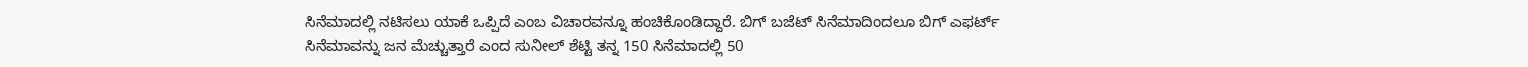ಸಿನೆಮಾದಲ್ಲಿ ನಟಿಸಲು ಯಾಕೆ ಒಪ್ಪಿದೆ ಎಂಬ ವಿಚಾರವನ್ನೂ ಹಂಚಿಕೊಂಡಿದ್ದಾರೆ. ಬಿಗ್ ಬಜೆಟ್ ಸಿನೆಮಾದಿಂದಲೂ ಬಿಗ್ ಎಫರ್ಟ್ ಸಿನೆಮಾವನ್ನು ಜನ ಮೆಚ್ಚುತ್ತಾರೆ ಎಂದ ಸುನೀಲ್ ಶೆಟ್ಟಿ ತನ್ನ 150 ಸಿನೆಮಾದಲ್ಲಿ 50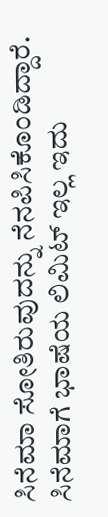ಸಿನೆಮಾ ಸೋತಿರುವುದನ್ನು ನೆನಪಿಸಿಕೊಂಡಿದ್ದಾರೆ. ಸಿನೆಮಾಗೆ ಭಾಷೆಯ ಲಿಮಿಟ್ ಇಲ್ಲ ಇದು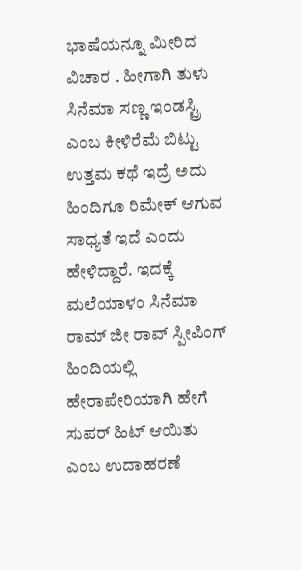ಭಾಷೆಯನ್ನೂ ಮೀರಿದ ವಿಚಾರ . ಹೀಗಾಗಿ ತುಳು ಸಿನೆಮಾ ಸಣ್ಣ ಇಂಡಸ್ಟ್ರಿ ಎಂಬ ಕೀಳಿರೆಮೆ ಬಿಟ್ಟು ಉತ್ತಮ ಕಥೆ ಇದ್ರೆ ಅದು ಹಿಂದಿಗೂ ರಿಮೇಕ್ ಆಗುವ ಸಾಧ್ಯತೆ ಇದೆ ಎಂದು ಹೇಳಿದ್ದಾರೆ. ಇದಕ್ಕೆ ಮಲೆಯಾಳಂ ಸಿನೆಮಾ ರಾಮ್ ಜೀ ರಾವ್ ಸ್ಪೀಪಿಂಗ್ ಹಿಂದಿಯಲ್ಲಿ ಹೇರಾಪೇರಿಯಾಗಿ ಹೇಗೆ ಸುಪರ್ ಹಿಟ್ ಆಯಿತು ಎಂಬ ಉದಾಹರಣೆ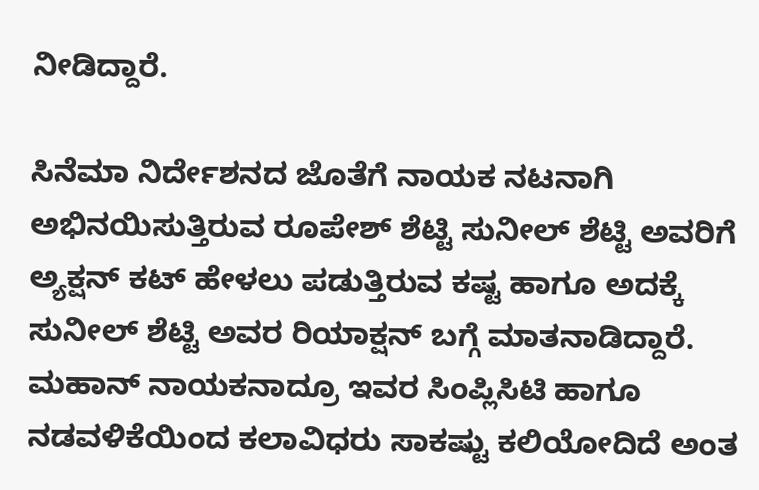ನೀಡಿದ್ದಾರೆ.

ಸಿನೆಮಾ ನಿರ್ದೇಶನದ ಜೊತೆಗೆ ನಾಯಕ ನಟನಾಗಿ ಅಭಿನಯಿಸುತ್ತಿರುವ ರೂಪೇಶ್ ಶೆಟ್ಟಿ ಸುನೀಲ್ ಶೆಟ್ಟಿ ಅವರಿಗೆ ಅ್ಯಕ್ಷನ್ ಕಟ್ ಹೇಳಲು ಪಡುತ್ತಿರುವ ಕಷ್ಟ ಹಾಗೂ ಅದಕ್ಕೆ ಸುನೀಲ್ ಶೆಟ್ಟಿ ಅವರ ರಿಯಾಕ್ಷನ್ ಬಗ್ಗೆ ಮಾತನಾಡಿದ್ದಾರೆ. ಮಹಾನ್ ನಾಯಕನಾದ್ರೂ ಇವರ ಸಿಂಪ್ಲಿಸಿಟಿ ಹಾಗೂ ನಡವಳಿಕೆಯಿಂದ ಕಲಾವಿಧರು ಸಾಕಷ್ಟು ಕಲಿಯೋದಿದೆ ಅಂತ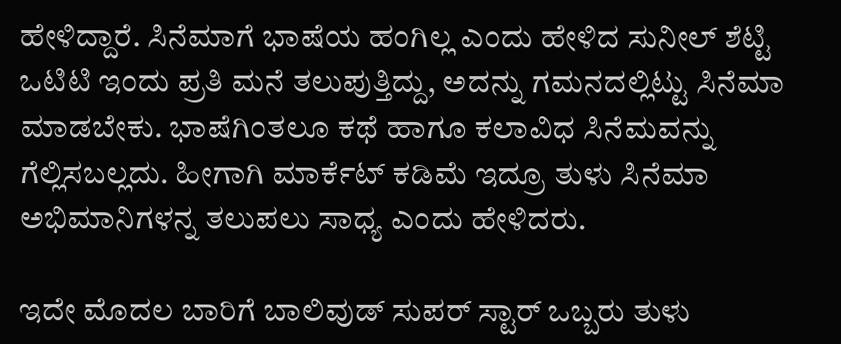ಹೇಳಿದ್ದಾರೆ. ಸಿನೆಮಾಗೆ ಭಾಷೆಯ ಹಂಗಿಲ್ಲ‌ ಎಂದು ಹೇಳಿದ ಸುನೀಲ್ ಶೆಟ್ಟಿ ಒಟಿಟಿ ಇಂದು ಪ್ರತಿ ಮನೆ ತಲುಪುತ್ತಿದ್ದು, ಅದನ್ನು ಗಮನದಲ್ಲಿಟ್ಟು ಸಿನೆಮಾ ಮಾಡಬೇಕು. ಭಾಷೆಗಿಂತಲೂ ಕಥೆ ಹಾಗೂ ಕಲಾವಿಧ ಸಿನೆಮವನ್ನು ಗೆಲ್ಲಿಸಬಲ್ಲದು. ಹೀಗಾಗಿ ಮಾರ್ಕೆಟ್ ಕಡಿಮೆ ಇದ್ರೂ ತುಳು ಸಿನೆಮಾ ಅಭಿಮಾನಿಗಳನ್ನ‌ ತಲುಪಲು ಸಾಧ್ಯ ಎಂದು ಹೇಳಿದರು.

ಇದೇ ಮೊದಲ ಬಾರಿಗೆ ಬಾಲಿವುಡ್‌ ಸುಪರ್ ಸ್ಟಾರ್ ಒಬ್ಬರು ತುಳು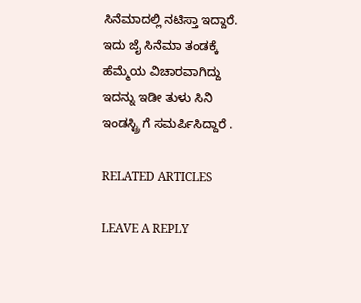ಸಿನೆಮಾದಲ್ಲಿ ನಟಿಸ್ತಾ ಇದ್ದಾರೆ. ಇದು ಜೈ ಸಿನೆಮಾ ತಂಡಕ್ಕೆ ಹೆಮ್ಮೆಯ ವಿಚಾರವಾಗಿದ್ದು ಇದನ್ನು ಇಡೀ ತುಳು ಸಿನಿ ಇಂಡಸ್ಟ್ರಿ ಗೆ ಸಮರ್ಪಿಸಿದ್ದಾರೆ .

RELATED ARTICLES

LEAVE A REPLY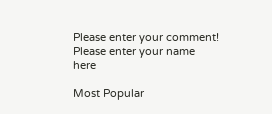Please enter your comment!
Please enter your name here

Most Popular